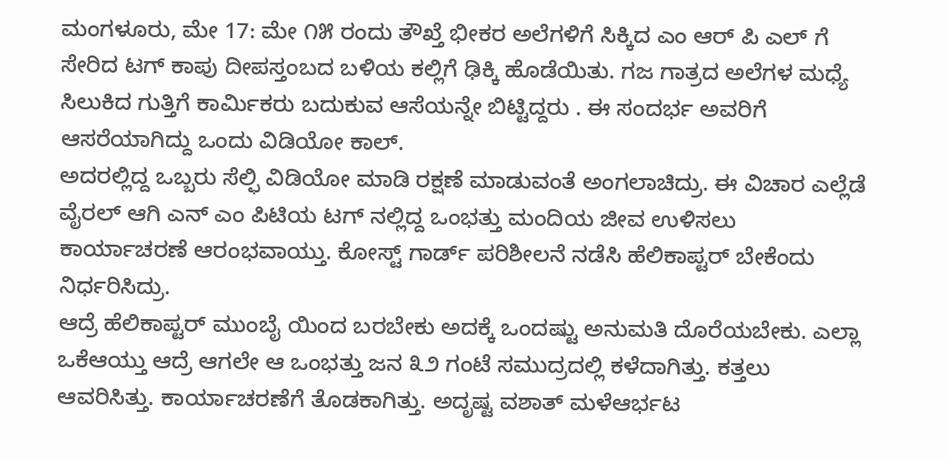ಮಂಗಳೂರು, ಮೇ 17: ಮೇ ೧೫ ರಂದು ತೌಖ್ತೆ ಭೀಕರ ಅಲೆಗಳಿಗೆ ಸಿಕ್ಕಿದ ಎಂ ಆರ್ ಪಿ ಎಲ್ ಗೆ ಸೇರಿದ ಟಗ್ ಕಾಪು ದೀಪಸ್ತಂಬದ ಬಳಿಯ ಕಲ್ಲಿಗೆ ಢಿಕ್ಕಿ ಹೊಡೆಯಿತು. ಗಜ ಗಾತ್ರದ ಅಲೆಗಳ ಮಧ್ಯೆ ಸಿಲುಕಿದ ಗುತ್ತಿಗೆ ಕಾರ್ಮಿಕರು ಬದುಕುವ ಆಸೆಯನ್ನೇ ಬಿಟ್ಟಿದ್ದರು . ಈ ಸಂದರ್ಭ ಅವರಿಗೆ ಆಸರೆಯಾಗಿದ್ದು ಒಂದು ವಿಡಿಯೋ ಕಾಲ್.
ಅದರಲ್ಲಿದ್ದ ಒಬ್ಬರು ಸೆಲ್ಫಿ ವಿಡಿಯೋ ಮಾಡಿ ರಕ್ಷಣೆ ಮಾಡುವಂತೆ ಅಂಗಲಾಚಿದ್ರು. ಈ ವಿಚಾರ ಎಲ್ಲೆಡೆ ವೈರಲ್ ಆಗಿ ಎನ್ ಎಂ ಪಿಟಿಯ ಟಗ್ ನಲ್ಲಿದ್ದ ಒಂಭತ್ತು ಮಂದಿಯ ಜೀವ ಉಳಿಸಲು ಕಾರ್ಯಾಚರಣೆ ಆರಂಭವಾಯ್ತು. ಕೋಸ್ಟ್ ಗಾರ್ಡ್ ಪರಿಶೀಲನೆ ನಡೆಸಿ ಹೆಲಿಕಾಪ್ಟರ್ ಬೇಕೆಂದು ನಿರ್ಧರಿಸಿದ್ರು.
ಆದ್ರೆ ಹೆಲಿಕಾಪ್ಟರ್ ಮುಂಬೈ ಯಿಂದ ಬರಬೇಕು ಅದಕ್ಕೆ ಒಂದಷ್ಟು ಅನುಮತಿ ದೊರೆಯಬೇಕು. ಎಲ್ಲಾ ಒಕೆಆಯ್ತು ಆದ್ರೆ ಆಗಲೇ ಆ ಒಂಭತ್ತು ಜನ ೩೨ ಗಂಟೆ ಸಮುದ್ರದಲ್ಲಿ ಕಳೆದಾಗಿತ್ತು. ಕತ್ತಲು ಆವರಿಸಿತ್ತು. ಕಾರ್ಯಾಚರಣೆಗೆ ತೊಡಕಾಗಿತ್ತು. ಅದೃಷ್ಟ ವಶಾತ್ ಮಳೆಆರ್ಭಟ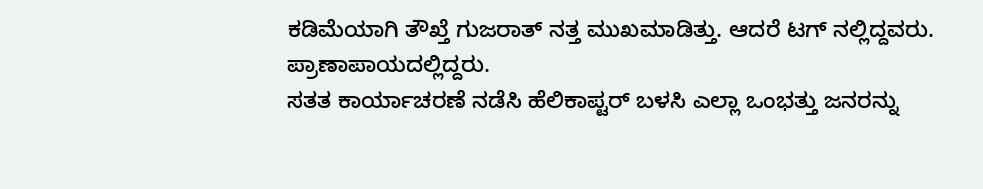ಕಡಿಮೆಯಾಗಿ ತೌಖ್ತೆ ಗುಜರಾತ್ ನತ್ತ ಮುಖಮಾಡಿತ್ತು. ಆದರೆ ಟಗ್ ನಲ್ಲಿದ್ದವರು. ಪ್ರಾಣಾಪಾಯದಲ್ಲಿದ್ದರು.
ಸತತ ಕಾರ್ಯಾಚರಣೆ ನಡೆಸಿ ಹೆಲಿಕಾಪ್ಟರ್ ಬಳಸಿ ಎಲ್ಲಾ ಒಂಭತ್ತು ಜನರನ್ನು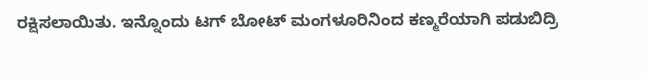ರಕ್ಷಿಸಲಾಯಿತು. ಇನ್ನೊಂದು ಟಗ್ ಬೋಟ್ ಮಂಗಳೂರಿನಿಂದ ಕಣ್ಮರೆಯಾಗಿ ಪಡುಬಿದ್ರಿ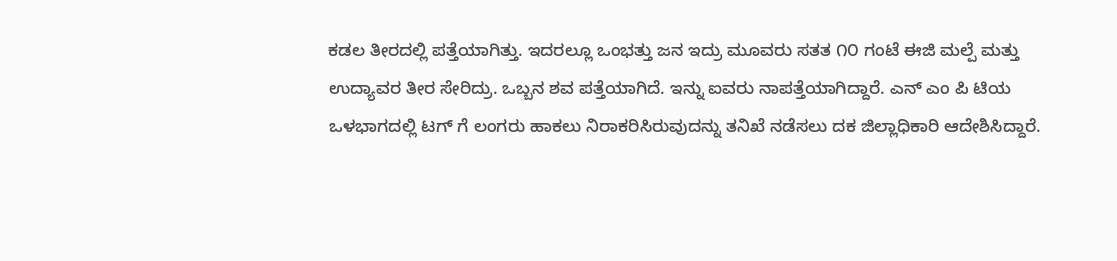ಕಡಲ ತೀರದಲ್ಲಿ ಪತ್ತೆಯಾಗಿತ್ತು. ಇದರಲ್ಲೂ ಒಂಭತ್ತು ಜನ ಇದ್ರು ಮೂವರು ಸತತ ೧೦ ಗಂಟೆ ಈಜಿ ಮಲ್ಪೆ ಮತ್ತು ಉದ್ಯಾವರ ತೀರ ಸೇರಿದ್ರು. ಒಬ್ಬನ ಶವ ಪತ್ತೆಯಾಗಿದೆ. ಇನ್ನು ಐವರು ನಾಪತ್ತೆಯಾಗಿದ್ದಾರೆ. ಎನ್ ಎಂ ಪಿ ಟಿಯ ಒಳಭಾಗದಲ್ಲಿ ಟಗ್ ಗೆ ಲಂಗರು ಹಾಕಲು ನಿರಾಕರಿಸಿರುವುದನ್ನು ತನಿಖೆ ನಡೆಸಲು ದಕ ಜಿಲ್ಲಾಧಿಕಾರಿ ಆದೇಶಿಸಿದ್ದಾರೆ.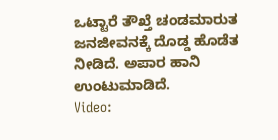ಒಟ್ಟಾರೆ ತೌಖ್ತೆ ಚಂಡಮಾರುತ ಜನಜೀವನಕ್ಕೆ ದೊಡ್ಡ ಹೊಡೆತ ನೀಡಿದೆ. ಅಪಾರ ಹಾನಿ ಉಂಟುಮಾಡಿದೆ.
Video: